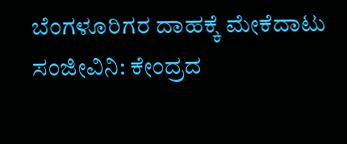ಬೆಂಗಳೂರಿಗರ ದಾಹಕ್ಕೆ ಮೇಕೆದಾಟು ಸಂಜೀವಿನಿ: ಕೇಂದ್ರದ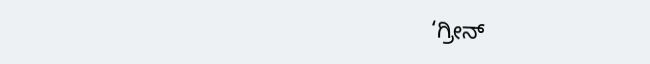‘ಗ್ರೀನ್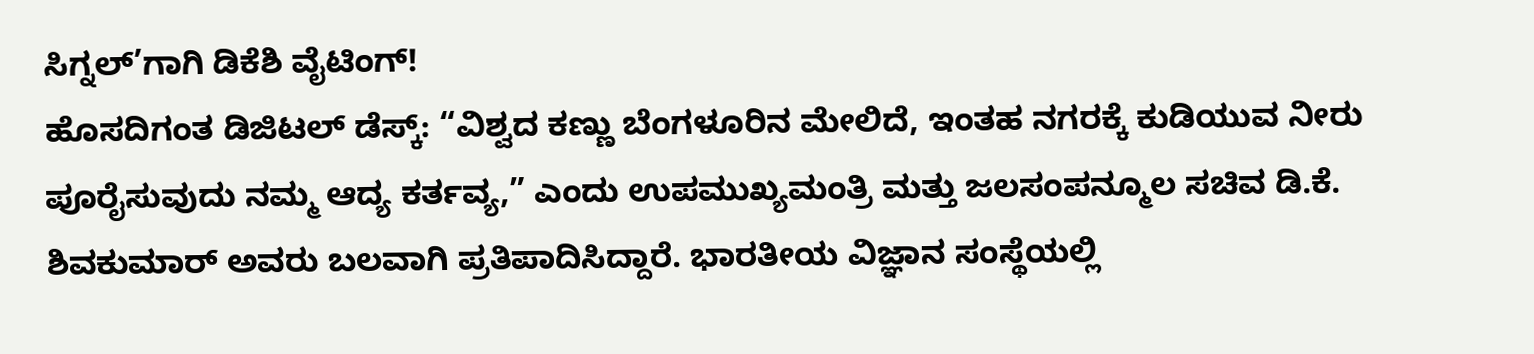ಸಿಗ್ನಲ್’ಗಾಗಿ ಡಿಕೆಶಿ ವೈಟಿಂಗ್!
ಹೊಸದಿಗಂತ ಡಿಜಿಟಲ್ ಡೆಸ್ಕ್: “ವಿಶ್ವದ ಕಣ್ಣು ಬೆಂಗಳೂರಿನ ಮೇಲಿದೆ, ಇಂತಹ ನಗರಕ್ಕೆ ಕುಡಿಯುವ ನೀರು ಪೂರೈಸುವುದು ನಮ್ಮ ಆದ್ಯ ಕರ್ತವ್ಯ,” ಎಂದು ಉಪಮುಖ್ಯಮಂತ್ರಿ ಮತ್ತು ಜಲಸಂಪನ್ಮೂಲ ಸಚಿವ ಡಿ.ಕೆ. ಶಿವಕುಮಾರ್ ಅವರು ಬಲವಾಗಿ ಪ್ರತಿಪಾದಿಸಿದ್ದಾರೆ. ಭಾರತೀಯ ವಿಜ್ಞಾನ ಸಂಸ್ಥೆಯಲ್ಲಿ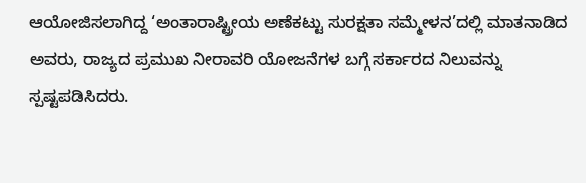ಆಯೋಜಿಸಲಾಗಿದ್ದ ‘ಅಂತಾರಾಷ್ಟ್ರೀಯ ಅಣೆಕಟ್ಟು ಸುರಕ್ಷತಾ ಸಮ್ಮೇಳನ’ದಲ್ಲಿ ಮಾತನಾಡಿದ ಅವರು, ರಾಜ್ಯದ ಪ್ರಮುಖ ನೀರಾವರಿ ಯೋಜನೆಗಳ ಬಗ್ಗೆ ಸರ್ಕಾರದ ನಿಲುವನ್ನು ಸ್ಪಷ್ಟಪಡಿಸಿದರು.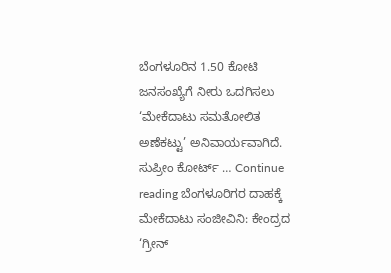ಬೆಂಗಳೂರಿನ 1.50 ಕೋಟಿ ಜನಸಂಖ್ಯೆಗೆ ನೀರು ಒದಗಿಸಲು ‘ಮೇಕೆದಾಟು ಸಮತೋಲಿತ ಅಣೆಕಟ್ಟು’ ಅನಿವಾರ್ಯವಾಗಿದೆ. ಸುಪ್ರೀಂ ಕೋರ್ಟ್ … Continue reading ಬೆಂಗಳೂರಿಗರ ದಾಹಕ್ಕೆ ಮೇಕೆದಾಟು ಸಂಜೀವಿನಿ: ಕೇಂದ್ರದ ‘ಗ್ರೀನ್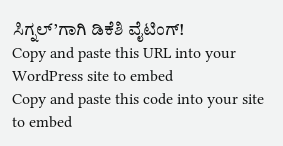ಸಿಗ್ನಲ್’ಗಾಗಿ ಡಿಕೆಶಿ ವೈಟಿಂಗ್!
Copy and paste this URL into your WordPress site to embed
Copy and paste this code into your site to embed